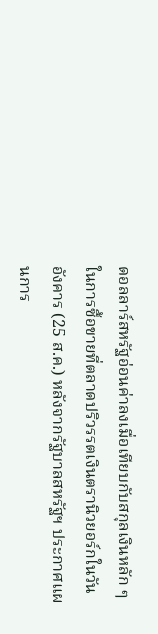ดอลลาร์สหรัฐอ่อนค่าลงเมื่อเทียบกับสกุลเงินหลัก ๆ ในการซื้อขายที่ตลาดปริวรรตเงินตรานิวยอร์กในวันอังคาร (25 ส.ค.) หลังจากรัฐบาลสหรัฐฯ ประกาศแผนการ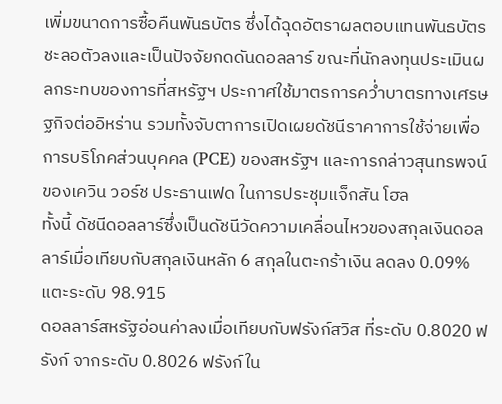เพิ่มขนาดการซื้อคืนพันธบัตร ซึ่งได้ฉุดอัตราผลตอบแทนพันธบัตรชะลอตัวลงและเป็นปัจจัยกดดันดอลลาร์ ขณะที่นักลงทุนประเมินผลกระทบของการที่สหรัฐฯ ประกาศใช้มาตรการคว่ำบาตรทางเศรษฐกิจต่ออิหร่าน รวมทั้งจับตาการเปิดเผยดัชนีราคาการใช้จ่ายเพื่อการบริโภคส่วนบุคคล (PCE) ของสหรัฐฯ และการกล่าวสุนทรพจน์ของเควิน วอร์ช ประธานเฟด ในการประชุมแจ็กสัน โฮล
ทั้งนี้ ดัชนีดอลลาร์ซึ่งเป็นดัชนีวัดความเคลื่อนไหวของสกุลเงินดอลลาร์เมื่อเทียบกับสกุลเงินหลัก 6 สกุลในตะกร้าเงิน ลดลง 0.09% แตะระดับ 98.915
ดอลลาร์สหรัฐอ่อนค่าลงเมื่อเทียบกับฟรังก์สวิส ที่ระดับ 0.8020 ฟรังก์ จากระดับ 0.8026 ฟรังก์ใน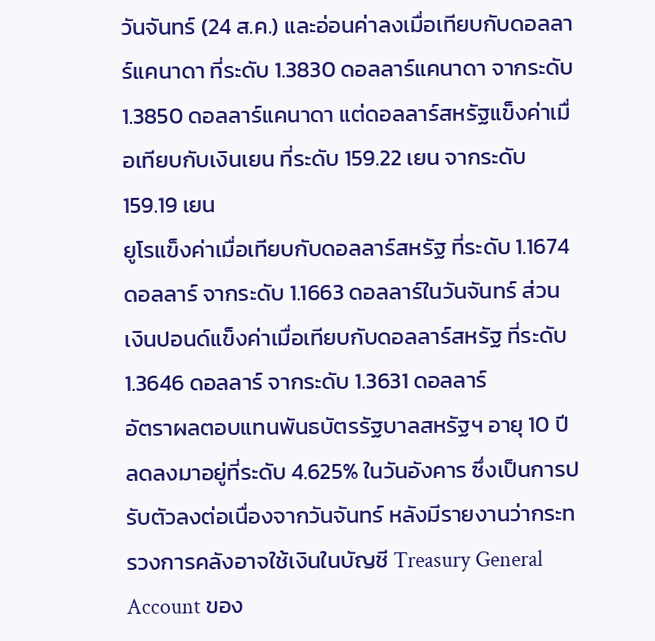วันจันทร์ (24 ส.ค.) และอ่อนค่าลงเมื่อเทียบกับดอลลาร์แคนาดา ที่ระดับ 1.3830 ดอลลาร์แคนาดา จากระดับ 1.3850 ดอลลาร์แคนาดา แต่ดอลลาร์สหรัฐแข็งค่าเมื่อเทียบกับเงินเยน ที่ระดับ 159.22 เยน จากระดับ 159.19 เยน
ยูโรแข็งค่าเมื่อเทียบกับดอลลาร์สหรัฐ ที่ระดับ 1.1674 ดอลลาร์ จากระดับ 1.1663 ดอลลาร์ในวันจันทร์ ส่วนเงินปอนด์แข็งค่าเมื่อเทียบกับดอลลาร์สหรัฐ ที่ระดับ 1.3646 ดอลลาร์ จากระดับ 1.3631 ดอลลาร์
อัตราผลตอบแทนพันธบัตรรัฐบาลสหรัฐฯ อายุ 10 ปี ลดลงมาอยู่ที่ระดับ 4.625% ในวันอังคาร ซึ่งเป็นการปรับตัวลงต่อเนื่องจากวันจันทร์ หลังมีรายงานว่ากระทรวงการคลังอาจใช้เงินในบัญชี Treasury General Account ของ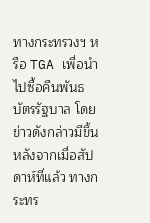ทางกระทรวงฯ หรือ TGA เพื่อนำไปซื้อคืนพันธบัตรรัฐบาล โดยข่าวดังกล่าวมีขึ้นหลังจากเมื่อสัปดาห์ที่แล้ว ทางกระทร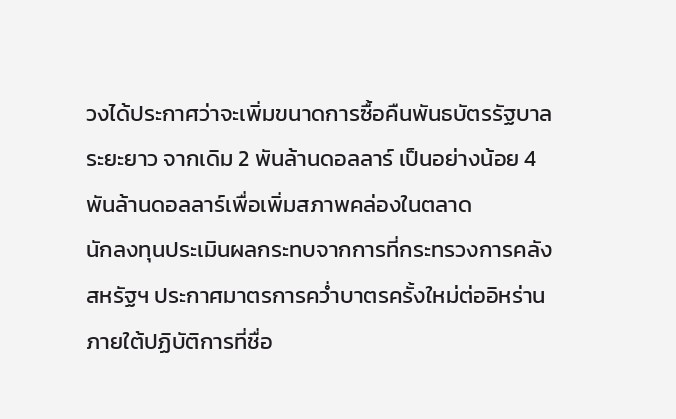วงได้ประกาศว่าจะเพิ่มขนาดการซื้อคืนพันธบัตรรัฐบาลระยะยาว จากเดิม 2 พันล้านดอลลาร์ เป็นอย่างน้อย 4 พันล้านดอลลาร์เพื่อเพิ่มสภาพคล่องในตลาด
นักลงทุนประเมินผลกระทบจากการที่กระทรวงการคลังสหรัฐฯ ประกาศมาตรการคว่ำบาตรครั้งใหม่ต่ออิหร่าน ภายใต้ปฏิบัติการที่ชื่อ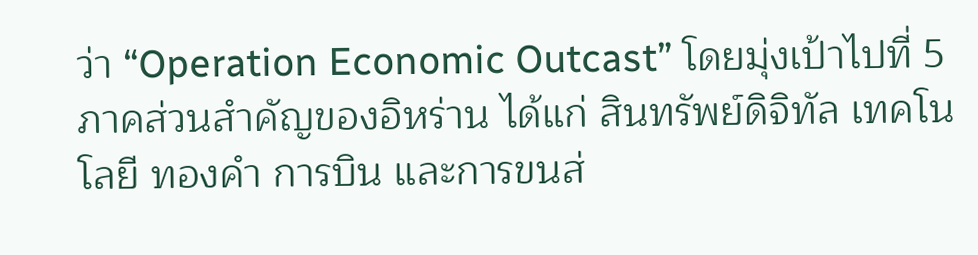ว่า “Operation Economic Outcast” โดยมุ่งเป้าไปที่ 5 ภาคส่วนสำคัญของอิหร่าน ได้แก่ สินทรัพย์ดิจิทัล เทคโนโลยี ทองคำ การบิน และการขนส่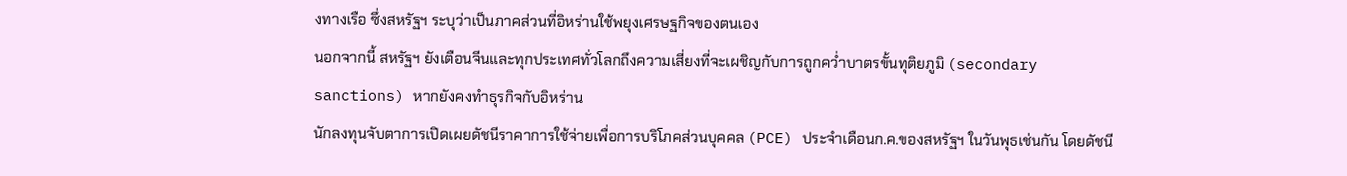งทางเรือ ซึ่งสหรัฐฯ ระบุว่าเป็นภาคส่วนที่อิหร่านใช้พยุงเศรษฐกิจของตนเอง
นอกจากนี้ สหรัฐฯ ยังเตือนจีนและทุกประเทศทั่วโลกถึงความเสี่ยงที่จะเผชิญกับการถูกคว่ำบาตรขั้นทุติยภูมิ (secondary sanctions) หากยังคงทำธุรกิจกับอิหร่าน
นักลงทุนจับตาการเปิดเผยดัชนีราคาการใช้จ่ายเพื่อการบริโภคส่วนบุคคล (PCE) ประจำเดือนก.ค.ของสหรัฐฯ ในวันพุธเช่นกัน โดยดัชนี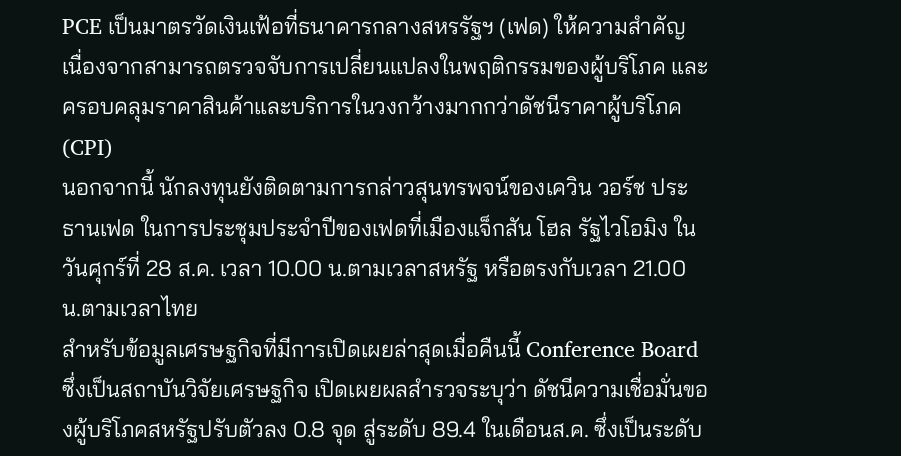PCE เป็นมาตรวัดเงินเฟ้อที่ธนาคารกลางสหรรัฐฯ (เฟด) ให้ความสำคัญ เนื่องจากสามารถตรวจจับการเปลี่ยนแปลงในพฤติกรรมของผู้บริโภค และครอบคลุมราคาสินค้าและบริการในวงกว้างมากกว่าดัชนีราคาผู้บริโภค (CPI)
นอกจากนี้ นักลงทุนยังติดตามการกล่าวสุนทรพจน์ของเควิน วอร์ช ประธานเฟด ในการประชุมประจำปีของเฟดที่เมืองแจ็กสัน โฮล รัฐไวโอมิง ในวันศุกร์ที่ 28 ส.ค. เวลา 10.00 น.ตามเวลาสหรัฐ หรือตรงกับเวลา 21.00 น.ตามเวลาไทย
สำหรับข้อมูลเศรษฐกิจที่มีการเปิดเผยล่าสุดเมื่อคืนนี้ Conference Board ซึ่งเป็นสถาบันวิจัยเศรษฐกิจ เปิดเผยผลสำรวจระบุว่า ดัชนีความเชื่อมั่นของผู้บริโภคสหรัฐปรับตัวลง 0.8 จุด สู่ระดับ 89.4 ในเดือนส.ค. ซึ่งเป็นระดับ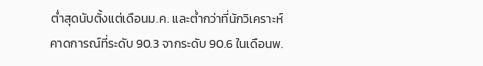ต่ำสุดนับตั้งแต่เดือนม.ค. และต่ำกว่าที่นักวิเคราะห์คาดการณ์ที่ระดับ 90.3 จากระดับ 90.6 ในเดือนพ.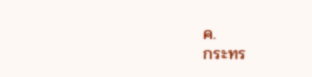ค.
กระทร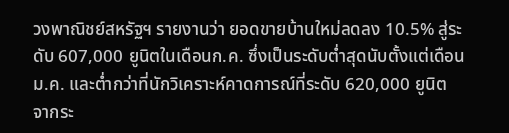วงพาณิชย์สหรัฐฯ รายงานว่า ยอดขายบ้านใหม่ลดลง 10.5% สู่ระดับ 607,000 ยูนิตในเดือนก.ค. ซึ่งเป็นระดับต่ำสุดนับตั้งแต่เดือนม.ค. และต่ำกว่าที่นักวิเคราะห์คาดการณ์ที่ระดับ 620,000 ยูนิต จากระ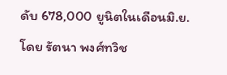ดับ 678,000 ยูนิตในเดือนมิ.ย.
โดย รัตนา พงศ์ทวิช